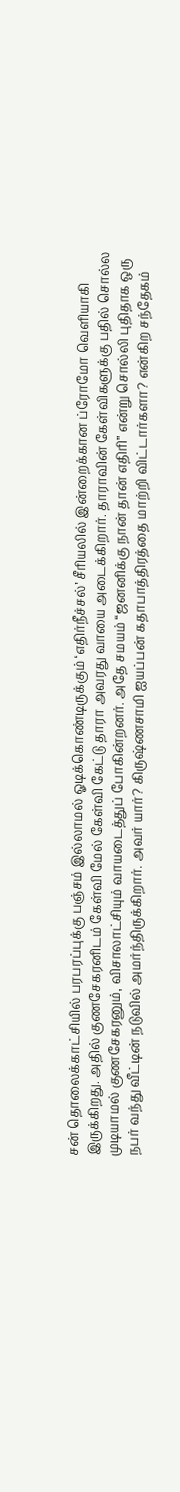சன் தொலைக்காட்சியில் பரபரப்புக்கு பஞ்சம் இல்லாமல் ஓடிக்கொண்டிருக்கும் ‘எதிர்நீச்சல்’ சீரியலில் இன்றைக்கான ப்ரோமோ வெளியாகி இருக்கிறது. அதில் குணசேகரனிடம் கேள்வி மேல் கேள்வி கேட்டு தாரா அவரது வாயை அடைக்கிறார். தாராவின் கேள்விகளுக்கு பதில் சொல்ல முடியாமல் குணசேகரனும், விசாலாட்சியும் வாயடைத்துப் போகின்றனர். அதே சமயம் “ஜனனிக்கு நான் தான் எதிரி” என்று சொல்லி புதிதாக ஒரு நபர் வந்து வீட்டின் நடுவில் அமர்ந்திருக்கிறார். அவர் யார்? கிருஷ்ணசாமி ஐயப்பன் கதாபாத்திரத்தை மாற்றி விட்டார்களா? என்கிற சந்தேகம்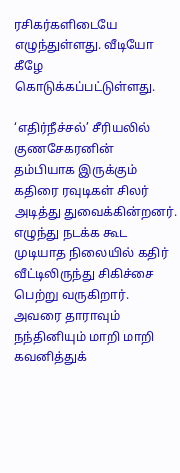ரசிகர்களிடையே எழுந்துள்ளது. வீடியோ கீழே கொடுக்கப்பட்டுள்ளது.

‘எதிர்நீச்சல்’ சீரியலில் குணசேகரனின் தம்பியாக இருக்கும் கதிரை ரவுடிகள் சிலர் அடித்து துவைக்கின்றனர். எழுந்து நடக்க கூட முடியாத நிலையில் கதிர் வீட்டிலிருந்து சிகிச்சை பெற்று வருகிறார். அவரை தாராவும் நந்தினியும் மாறி மாறி கவனித்துக்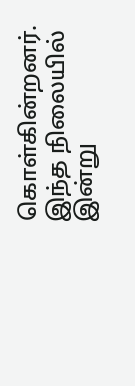கொள்கின்றனர். இந்த நிலையில் இன்று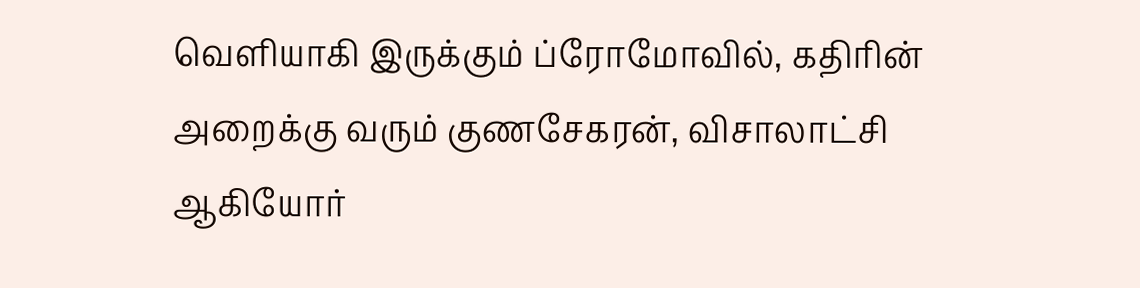வெளியாகி இருக்கும் ப்ரோமோவில், கதிரின் அறைக்கு வரும் குணசேகரன், விசாலாட்சி ஆகியோர்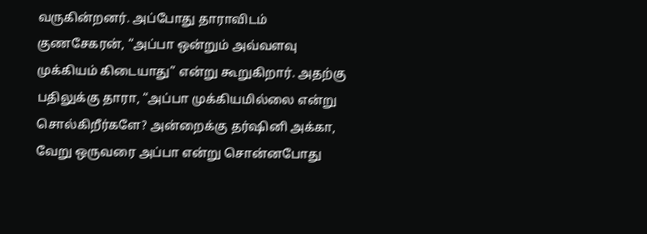வருகின்றனர். அப்போது தாராவிடம் குணசேகரன், “அப்பா ஒன்றும் அவ்வளவு முக்கியம் கிடையாது” என்று கூறுகிறார். அதற்கு பதிலுக்கு தாரா, “அப்பா முக்கியமில்லை என்று சொல்கிறீர்களே? அன்றைக்கு தர்ஷினி அக்கா, வேறு ஒருவரை அப்பா என்று சொன்னபோது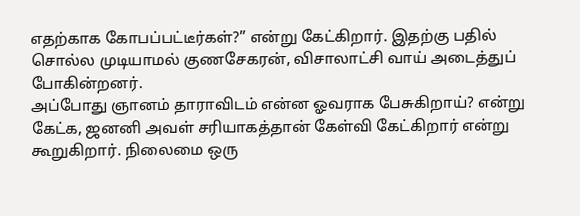எதற்காக கோபப்பட்டீர்கள்?” என்று கேட்கிறார். இதற்கு பதில் சொல்ல முடியாமல் குணசேகரன், விசாலாட்சி வாய் அடைத்துப் போகின்றனர்.
அப்போது ஞானம் தாராவிடம் என்ன ஓவராக பேசுகிறாய்? என்று கேட்க, ஜனனி அவள் சரியாகத்தான் கேள்வி கேட்கிறார் என்று கூறுகிறார். நிலைமை ஒரு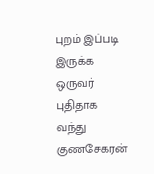புறம் இப்படி இருக்க ஒருவர் புதிதாக வந்து குணசேகரன்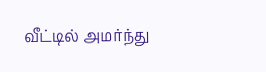வீட்டில் அமர்ந்து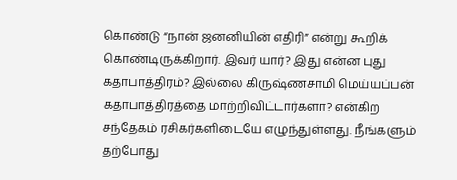கொண்டு “நான் ஜனனியின் எதிரி” என்று கூறிக் கொண்டிருக்கிறார். இவர் யார்? இது என்ன புது கதாபாத்திரம்? இல்லை கிருஷ்ணசாமி மெய்யப்பன் கதாபாத்திரத்தை மாற்றிவிட்டார்களா? என்கிற சந்தேகம் ரசிகர்களிடையே எழுந்துள்ளது. நீங்களும் தற்போது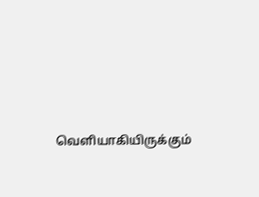வெளியாகியிருக்கும்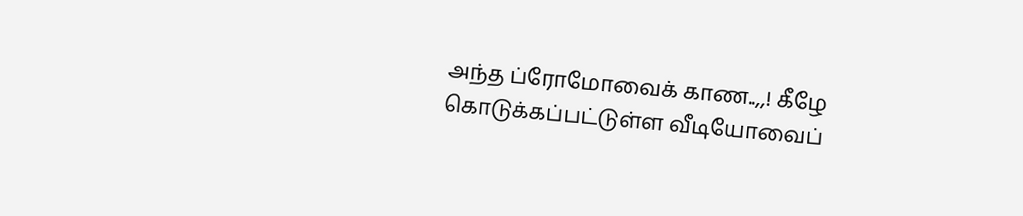அந்த ப்ரோமோவைக் காண..,,! கீழே கொடுக்கப்பட்டுள்ள வீடியோவைப்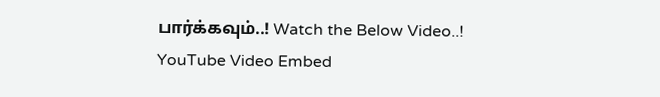பார்க்கவும்..! Watch the Below Video..!
YouTube Video Embed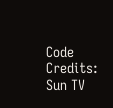Code Credits: Sun TV